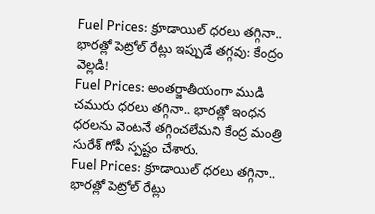Fuel Prices: క్రూడాయిల్ ధరలు తగ్గినా.. భారత్లో పెట్రోల్ రేట్లు ఇప్పుడే తగ్గవు: కేంద్రం వెల్లడి!
Fuel Prices: అంతర్జాతీయంగా ముడి చమురు ధరలు తగ్గినా.. భారత్లో ఇంధన ధరలను వెంటనే తగ్గించలేమని కేంద్ర మంత్రి సురేశ్ గోపీ స్పష్టం చేశారు.
Fuel Prices: క్రూడాయిల్ ధరలు తగ్గినా.. భారత్లో పెట్రోల్ రేట్లు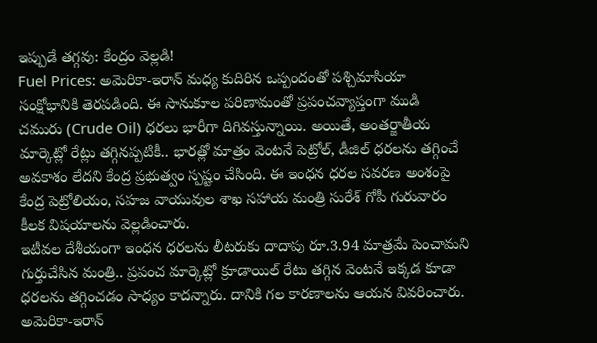ఇప్పుడే తగ్గవు: కేంద్రం వెల్లడి!
Fuel Prices: అమెరికా-ఇరాన్ మధ్య కుదిరిన ఒప్పందంతో పశ్చిమాసియా సంక్షోభానికి తెరపడింది. ఈ సానుకూల పరిణామంతో ప్రపంచవ్యాప్తంగా ముడి చమురు (Crude Oil) ధరలు భారీగా దిగివస్తున్నాయి. అయితే, అంతర్జాతీయ మార్కెట్లో రేట్లు తగ్గినప్పటికీ.. భారత్లో మాత్రం వెంటనే పెట్రోల్, డీజిల్ ధరలను తగ్గించే అవకాశం లేదని కేంద్ర ప్రభుత్వం స్పష్టం చేసింది. ఈ ఇంధన ధరల సవరణ అంశంపై కేంద్ర పెట్రోలియం, సహజ వాయువుల శాఖ సహాయ మంత్రి సురేశ్ గోపీ గురువారం కీలక విషయాలను వెల్లడించారు.
ఇటీవల దేశీయంగా ఇంధన ధరలను లీటరుకు దాదాపు రూ.3.94 మాత్రమే పెంచామని గుర్తుచేసిన మంత్రి.. ప్రపంచ మార్కెట్లో క్రూడాయిల్ రేటు తగ్గిన వెంటనే ఇక్కడ కూడా ధరలను తగ్గించడం సాధ్యం కాదన్నారు. దానికి గల కారణాలను ఆయన వివరించారు.
అమెరికా-ఇరాన్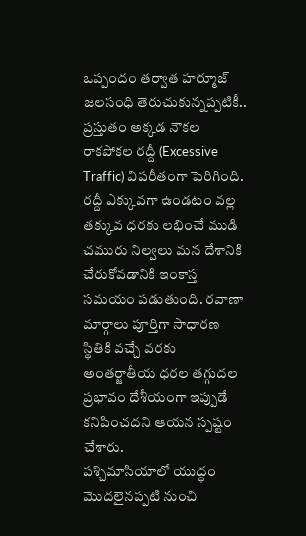ఒప్పందం తర్వాత హర్మూజ్ జలసంధి తెరుచుకున్నప్పటికీ.. ప్రస్తుతం అక్కడ నౌకల రాకపోకల రద్దీ (Excessive Traffic) విపరీతంగా పెరిగింది. రద్దీ ఎక్కువగా ఉండటం వల్ల తక్కువ ధరకు లభించే ముడి చమురు నిల్వలు మన దేశానికి చేరుకోవడానికి ఇంకాస్త సమయం పడుతుంది. రవాణా మార్గాలు పూర్తిగా సాధారణ స్థితికి వచ్చే వరకు అంతర్జాతీయ ధరల తగ్గుదల ప్రభావం దేశీయంగా ఇప్పుడే కనిపించదని ఆయన స్పష్టం చేశారు.
పశ్చిమాసియాలో యుద్ధం మొదలైనప్పటి నుంచి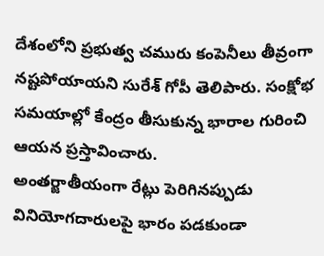దేశంలోని ప్రభుత్వ చమురు కంపెనీలు తీవ్రంగా నష్టపోయాయని సురేశ్ గోపీ తెలిపారు. సంక్షోభ సమయాల్లో కేంద్రం తీసుకున్న భారాల గురించి ఆయన ప్రస్తావించారు.
అంతర్జాతీయంగా రేట్లు పెరిగినప్పుడు వినియోగదారులపై భారం పడకుండా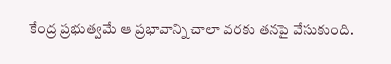కేంద్ర ప్రభుత్వమే ఆ ప్రభావాన్ని చాలా వరకు తనపై వేసుకుంది.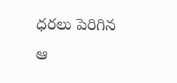ధరలు పెరిగిన ఆ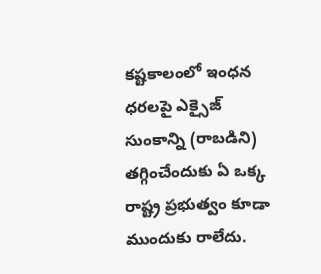కష్టకాలంలో ఇంధన ధరలపై ఎక్సైజ్ సుంకాన్ని (రాబడిని) తగ్గించేందుకు ఏ ఒక్క రాష్ట్ర ప్రభుత్వం కూడా ముందుకు రాలేదు.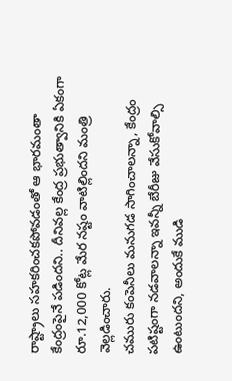రాష్ట్రాలు సహకరించకపోవడంతో ఆ భారమంతా కేంద్రంపైనే పడిందని.. దీనివల్ల కేంద్ర ప్రభుత్వానికి ఏకంగా రూ.12,000 కోట్ల మేర నష్టం వాటిల్లిందని మంత్రి వెల్లడించారు.
చమురు కంపెనీలు మనుగడ సాగించాలన్నా, కేంద్రం పటిష్టంగా నడవాలన్నా ఇవన్నీ బేరీజు వేసుకోవాల్సి ఉంటుందని, అందుకే ముడి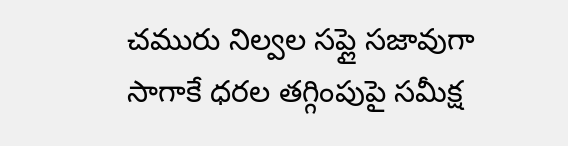చమురు నిల్వల సప్లై సజావుగా సాగాకే ధరల తగ్గింపుపై సమీక్ష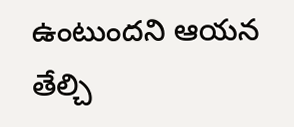ఉంటుందని ఆయన తేల్చి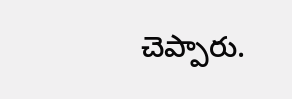చెప్పారు.